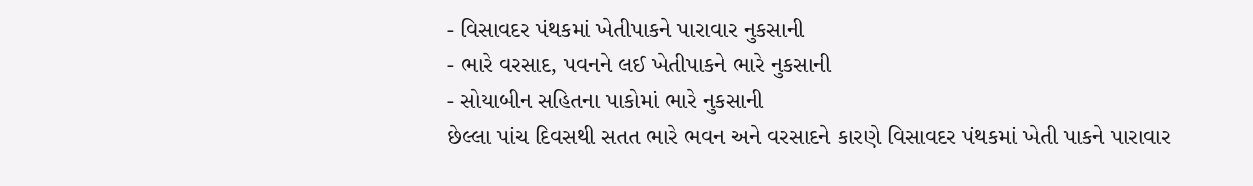- વિસાવદર પંથકમાં ખેતીપાકને પારાવાર નુકસાની
- ભારે વરસાદ, પવનને લઈ ખેતીપાકને ભારે નુકસાની
- સોયાબીન સહિતના પાકોમાં ભારે નુકસાની
છેલ્લા પાંચ દિવસથી સતત ભારે ભવન અને વરસાદને કારણે વિસાવદર પંથકમાં ખેતી પાકને પારાવાર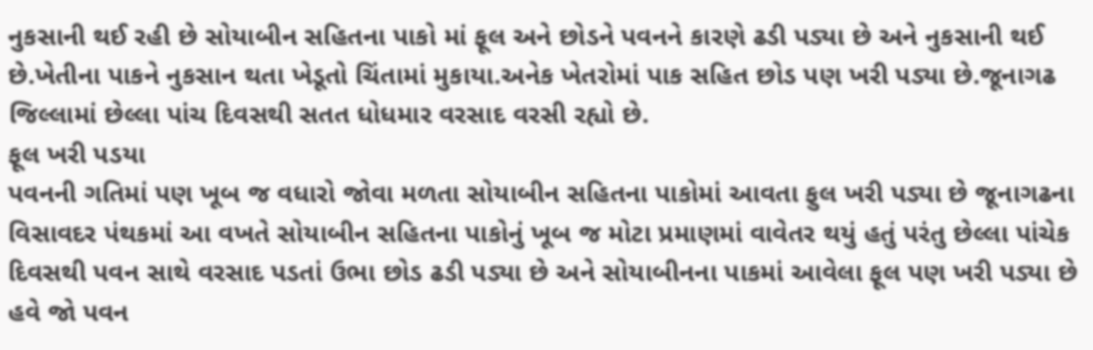નુકસાની થઈ રહી છે સોયાબીન સહિતના પાકો માં ફૂલ અને છોડને પવનને કારણે ઢડી પડ્યા છે અને નુકસાની થઈ છે.ખેતીના પાકને નુકસાન થતા ખેડૂતો ચિંતામાં મુકાયા.અનેક ખેતરોમાં પાક સહિત છોડ પણ ખરી પડ્યા છે.જૂનાગઢ જિલ્લામાં છેલ્લા પાંચ દિવસથી સતત ધોધમાર વરસાદ વરસી રહ્યો છે.
ફૂલ ખરી પડયા
પવનની ગતિમાં પણ ખૂબ જ વધારો જોવા મળતા સોયાબીન સહિતના પાકોમાં આવતા ફુલ ખરી પડ્યા છે જૂનાગઢના વિસાવદર પંથકમાં આ વખતે સોયાબીન સહિતના પાકોનું ખૂબ જ મોટા પ્રમાણમાં વાવેતર થયું હતું પરંતુ છેલ્લા પાંચેક દિવસથી પવન સાથે વરસાદ પડતાં ઉભા છોડ ઢડી પડ્યા છે અને સોયાબીનના પાકમાં આવેલા ફૂલ પણ ખરી પડ્યા છે હવે જો પવન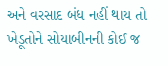અને વરસાદ બંધ નહીં થાય તો ખેડૂતોને સોયાબીનની કોઈ જ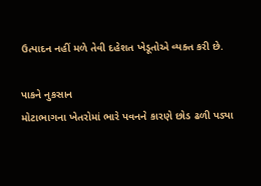ઉત્પાદન નહીં મળે તેવી દહેશત ખેડૂતોએ વ્યક્ત કરી છે.

પાકને નુકસાન
મોટાભાગના ખેતરોમાં ભારે પવનને કારણે છોડ ઢળી પડ્યા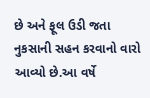છે અને ફૂલ ઉડી જતા નુકસાની સહન કરવાનો વારો આવ્યો છે.આ વર્ષે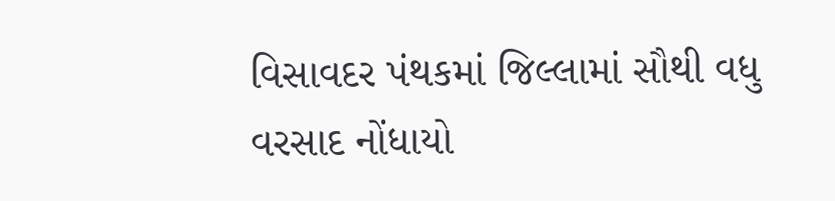વિસાવદર પંથકમાં જિલ્લામાં સૌથી વધુ વરસાદ નોંધાયો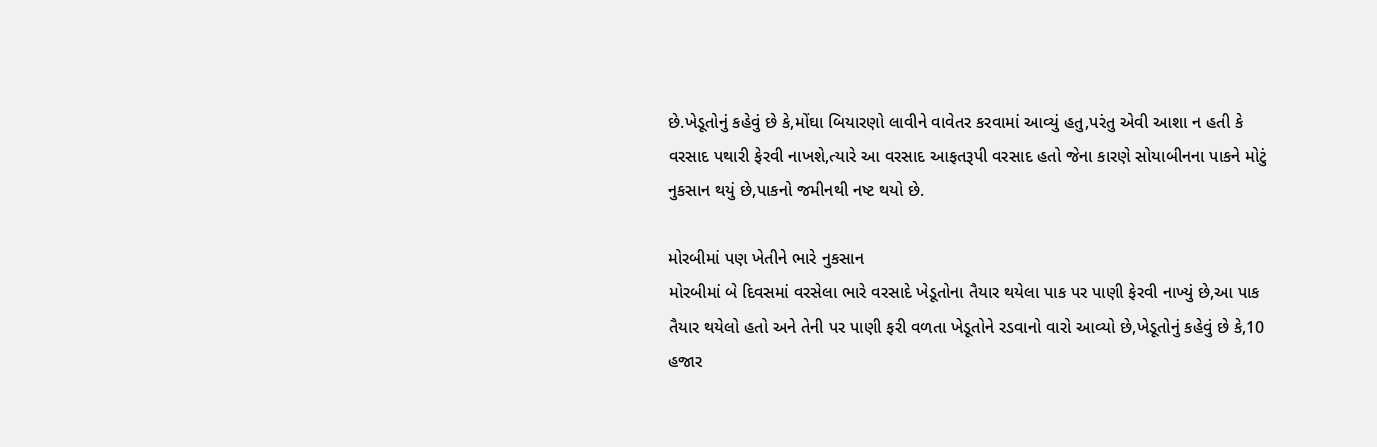છે.ખેડૂતોનું કહેવું છે કે,મોંઘા બિયારણો લાવીને વાવેતર કરવામાં આવ્યું હતુ,પરંતુ એવી આશા ન હતી કે વરસાદ પથારી ફેરવી નાખશે,ત્યારે આ વરસાદ આફતરૂપી વરસાદ હતો જેના કારણે સોયાબીનના પાકને મોટું નુકસાન થયું છે,પાકનો જમીનથી નષ્ટ થયો છે.

મોરબીમાં પણ ખેતીને ભારે નુકસાન
મોરબીમાં બે દિવસમાં વરસેલા ભારે વરસાદે ખેડૂતોના તૈયાર થયેલા પાક પર પાણી ફેરવી નાખ્યું છે,આ પાક તૈયાર થયેલો હતો અને તેની પર પાણી ફરી વળતા ખેડૂતોને રડવાનો વારો આવ્યો છે,ખેડૂતોનું કહેવું છે કે,10 હજાર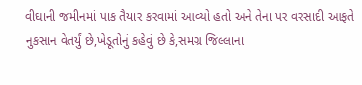વીઘાની જમીનમાં પાક તૈયાર કરવામાં આવ્યો હતો અને તેના પર વરસાદી આફતે નુકસાન વેતર્યું છે,ખેડૂતોનું કહેવું છે કે,સમગ્ર જિલ્લાના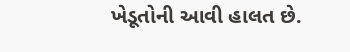ખેડૂતોની આવી હાલત છે.